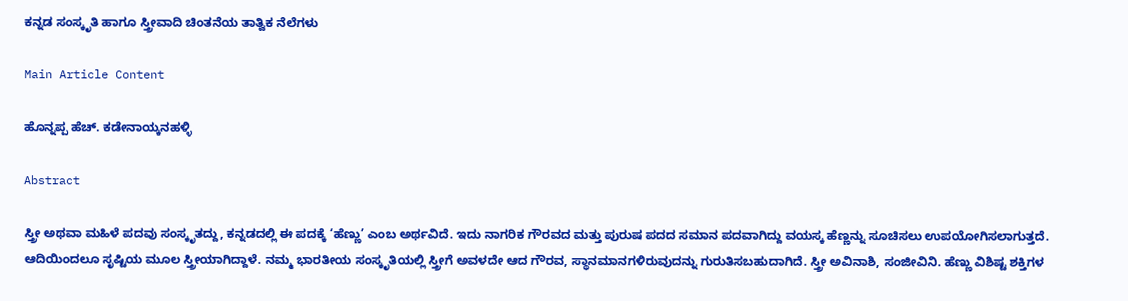ಕನ್ನಡ ಸಂಸ್ಕೃತಿ ಹಾಗೂ ಸ್ತ್ರೀವಾದಿ ಚಿಂತನೆಯ ತಾತ್ವಿಕ ನೆಲೆಗಳು

Main Article Content

ಹೊನ್ನಪ್ಪ ಹೆಚ್. ಕಡೇನಾಯ್ಕನಹಳ್ಳಿ

Abstract

ಸ್ತ್ರೀ ಅಥವಾ ಮಹಿಳೆ ಪದವು ಸಂಸ್ಕೃತದ್ದು, ಕನ್ನಡದಲ್ಲಿ ಈ ಪದಕ್ಕೆ ‘ಹೆಣ್ಣು’ ಎಂಬ ಅರ್ಥವಿದೆ. ಇದು ನಾಗರಿಕ ಗೌರವದ ಮತ್ತು ಪುರುಷ ಪದದ ಸಮಾನ ಪದವಾಗಿದ್ದು ವಯಸ್ಕ ಹೆಣ್ಣನ್ನು ಸೂಚಿಸಲು ಉಪಯೋಗಿಸಲಾಗುತ್ತದೆ. ಆದಿಯಿಂದಲೂ ಸೃಷ್ಟಿಯ ಮೂಲ ಸ್ತ್ರೀಯಾಗಿದ್ದಾಳೆ. ನಮ್ಮ ಭಾರತೀಯ ಸಂಸ್ಕೃತಿಯಲ್ಲಿ ಸ್ತ್ರೀಗೆ ಅವಳದೇ ಆದ ಗೌರವ, ಸ್ಥಾನಮಾನಗಳಿರುವುದನ್ನು ಗುರುತಿಸಬಹುದಾಗಿದೆ. ಸ್ತ್ರೀ ಅವಿನಾಶಿ, ಸಂಜೀವಿನಿ. ಹೆಣ್ಣು ವಿಶಿಷ್ಟ ಶಕ್ತಿಗಳ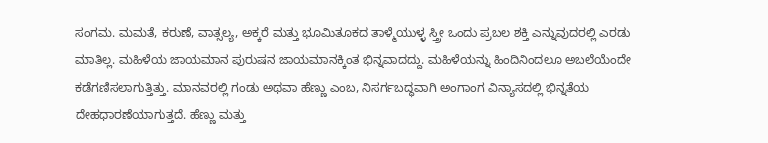ಸಂಗಮ. ಮಮತೆ, ಕರುಣೆ, ವಾತ್ಸಲ್ಯ, ಅಕ್ಕರೆ ಮತ್ತು ಭೂಮಿತೂಕದ ತಾಳ್ಮೆಯುಳ್ಳ ಸ್ತ್ರೀ ಒಂದು ಪ್ರಬಲ ಶಕ್ತಿ ಎನ್ನುವುದರಲ್ಲಿ ಎರಡು ಮಾತಿಲ್ಲ. ಮಹಿಳೆಯ ಜಾಯಮಾನ ಪುರುಷನ ಜಾಯಮಾನಕ್ಕಿಂತ ಭಿನ್ನವಾದದ್ದು. ಮಹಿಳೆಯನ್ನು ಹಿಂದಿನಿಂದಲೂ ಅಬಲೆಯೆಂದೇ ಕಡೆಗಣಿಸಲಾಗುತ್ತಿತ್ತು. ಮಾನವರಲ್ಲಿ ಗಂಡು ಅಥವಾ ಹೆಣ್ಣು ಎಂಬ, ನಿಸರ್ಗಬದ್ಧವಾಗಿ ಅಂಗಾಂಗ ವಿನ್ಯಾಸದಲ್ಲಿ ಭಿನ್ನತೆಯ ದೇಹಧಾರಣೆಯಾಗುತ್ತದೆ. ಹೆಣ್ಣು ಮತ್ತು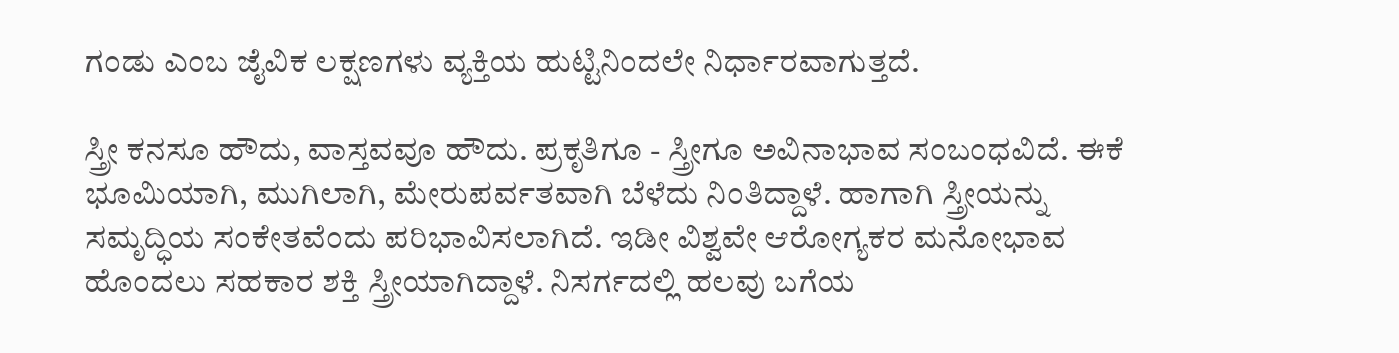ಗಂಡು ಎಂಬ ಜೈವಿಕ ಲಕ್ಷಣಗಳು ವ್ಯಕ್ತಿಯ ಹುಟ್ಟಿನಿಂದಲೇ ನಿರ್ಧಾರವಾಗುತ್ತದೆ.

ಸ್ತ್ರೀ ಕನಸೂ ಹೌದು, ವಾಸ್ತವವೂ ಹೌದು. ಪ್ರಕೃತಿಗೂ - ಸ್ತ್ರೀಗೂ ಅವಿನಾಭಾವ ಸಂಬಂಧವಿದೆ. ಈಕೆ ಭೂಮಿಯಾಗಿ, ಮುಗಿಲಾಗಿ, ಮೇರುಪರ್ವತವಾಗಿ ಬೆಳೆದು ನಿಂತಿದ್ದಾಳೆ. ಹಾಗಾಗಿ ಸ್ತ್ರೀಯನ್ನು ಸಮೃದ್ಧಿಯ ಸಂಕೇತವೆಂದು ಪರಿಭಾವಿಸಲಾಗಿದೆ. ಇಡೀ ವಿಶ್ವವೇ ಆರೋಗ್ಯಕರ ಮನೋಭಾವ ಹೊಂದಲು ಸಹಕಾರ ಶಕ್ತಿ ಸ್ತ್ರೀಯಾಗಿದ್ದಾಳೆ. ನಿಸರ್ಗದಲ್ಲಿ ಹಲವು ಬಗೆಯ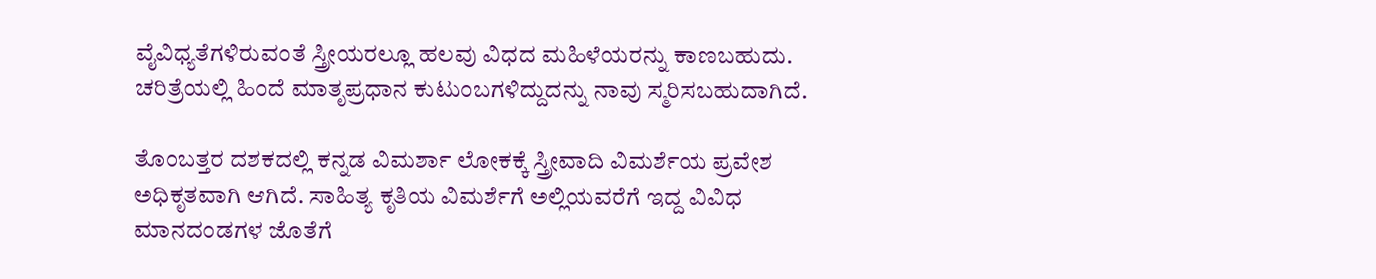ವೈವಿಧ್ಯತೆಗಳಿರುವಂತೆ ಸ್ತ್ರೀಯರಲ್ಲೂ ಹಲವು ವಿಧದ ಮಹಿಳೆಯರನ್ನು ಕಾಣಬಹುದು. ಚರಿತ್ರೆಯಲ್ಲಿ ಹಿಂದೆ ಮಾತೃಪ್ರಧಾನ ಕುಟುಂಬಗಳಿದ್ದುದನ್ನು ನಾವು ಸ್ಮರಿಸಬಹುದಾಗಿದೆ.

ತೊಂಬತ್ತರ ದಶಕದಲ್ಲಿ ಕನ್ನಡ ವಿಮರ್ಶಾ ಲೋಕಕ್ಕೆ ಸ್ತ್ರೀವಾದಿ ವಿಮರ್ಶೆಯ ಪ್ರವೇಶ ಅಧಿಕೃತವಾಗಿ ಆಗಿದೆ. ಸಾಹಿತ್ಯ ಕೃತಿಯ ವಿಮರ್ಶೆಗೆ ಅಲ್ಲಿಯವರೆಗೆ ಇದ್ದ ವಿವಿಧ ಮಾನದಂಡಗಳ ಜೊತೆಗೆ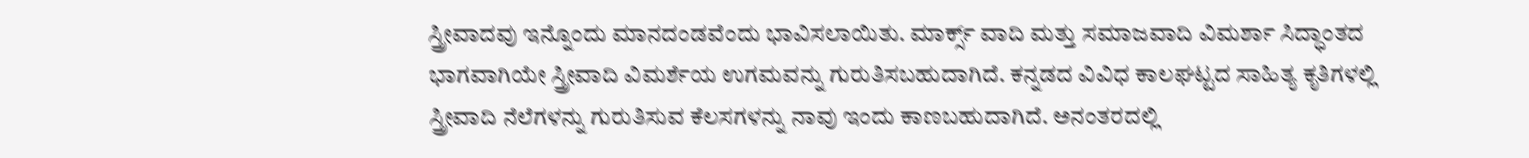ಸ್ತ್ರೀವಾದವು ಇನ್ನೊಂದು ಮಾನದಂಡವೆಂದು ಭಾವಿಸಲಾಯಿತು. ಮಾರ್ಕ್ಸ್ ವಾದಿ ಮತ್ತು ಸಮಾಜವಾದಿ ವಿಮರ್ಶಾ ಸಿದ್ಧಾಂತದ ಭಾಗವಾಗಿಯೇ ಸ್ತ್ರೀವಾದಿ ವಿಮರ್ಶೆಯ ಉಗಮವನ್ನು ಗುರುತಿಸಬಹುದಾಗಿದೆ. ಕನ್ನಡದ ವಿವಿಧ ಕಾಲಘಟ್ಟದ ಸಾಹಿತ್ಯ ಕೃತಿಗಳಲ್ಲಿ ಸ್ತ್ರೀವಾದಿ ನೆಲೆಗಳನ್ನು ಗುರುತಿಸುವ ಕೆಲಸಗಳನ್ನು ನಾವು ಇಂದು ಕಾಣಬಹುದಾಗಿದೆ. ಅನಂತರದಲ್ಲಿ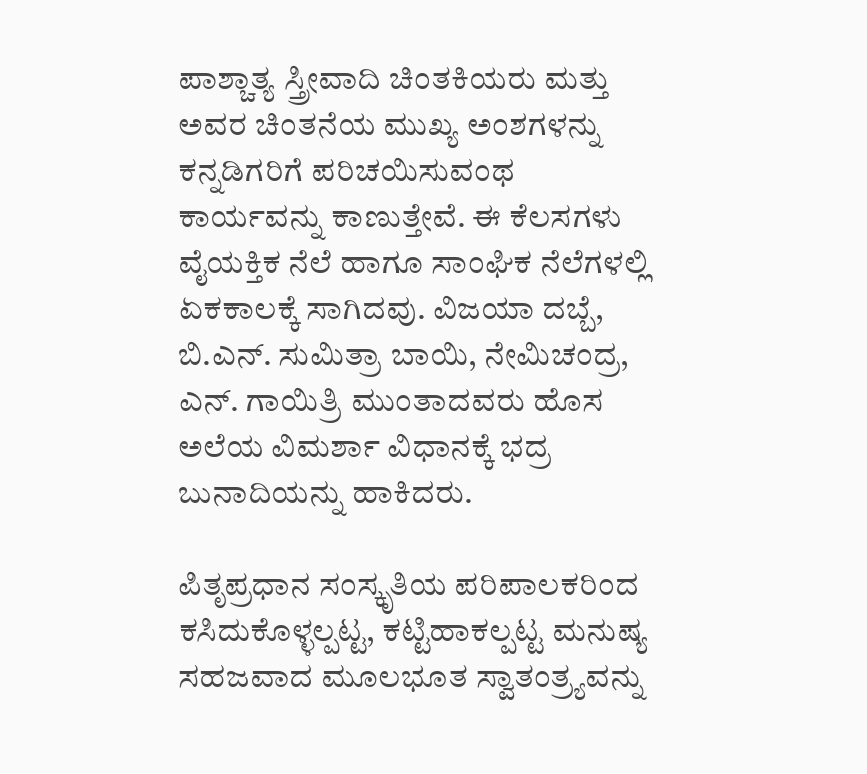ಪಾಶ್ಚಾತ್ಯ ಸ್ತ್ರೀವಾದಿ ಚಿಂತಕಿಯರು ಮತ್ತು ಅವರ ಚಿಂತನೆಯ ಮುಖ್ಯ ಅಂಶಗಳನ್ನು ಕನ್ನಡಿಗರಿಗೆ ಪರಿಚಯಿಸುವಂಥ ಕಾರ್ಯವನ್ನು ಕಾಣುತ್ತೇವೆ. ಈ ಕೆಲಸಗಳು ವೈಯಕ್ತಿಕ ನೆಲೆ ಹಾಗೂ ಸಾಂಘಿಕ ನೆಲೆಗಳಲ್ಲಿ ಏಕಕಾಲಕ್ಕೆ ಸಾಗಿದವು. ವಿಜಯಾ ದಬ್ಬೆ, ಬಿ.ಎನ್. ಸುಮಿತ್ರಾ ಬಾಯಿ, ನೇಮಿಚಂದ್ರ, ಎನ್. ಗಾಯಿತ್ರಿ ಮುಂತಾದವರು ಹೊಸ ಅಲೆಯ ವಿಮರ್ಶಾ ವಿಧಾನಕ್ಕೆ ಭದ್ರ ಬುನಾದಿಯನ್ನು ಹಾಕಿದರು.

ಪಿತೃಪ್ರಧಾನ ಸಂಸ್ಕೃತಿಯ ಪರಿಪಾಲಕರಿಂದ ಕಸಿದುಕೊಳ್ಳಲ್ಪಟ್ಟ, ಕಟ್ಟಿಹಾಕಲ್ಪಟ್ಟ ಮನುಷ್ಯ ಸಹಜವಾದ ಮೂಲಭೂತ ಸ್ವಾತಂತ್ರ್ಯವನ್ನು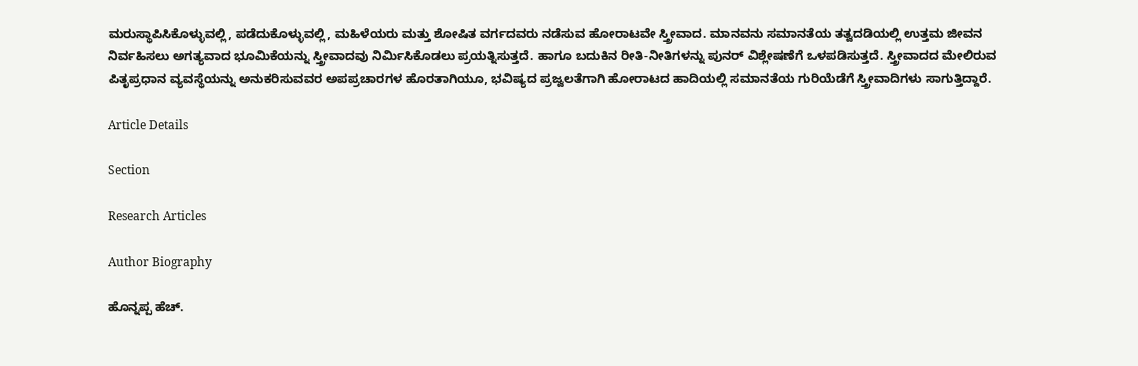ಮರುಸ್ಥಾಪಿಸಿಕೊಳ್ಳುವಲ್ಲಿ, ಪಡೆದುಕೊಳ್ಳುವಲ್ಲಿ, ಮಹಿಳೆಯರು ಮತ್ತು ಶೋಷಿತ ವರ್ಗದವರು ನಡೆಸುವ ಹೋರಾಟವೇ ಸ್ತ್ರೀವಾದ. ಮಾನವನು ಸಮಾನತೆಯ ತತ್ವದಡಿಯಲ್ಲಿ ಉತ್ತಮ ಜೀವನ ನಿರ್ವಹಿಸಲು ಅಗತ್ಯವಾದ ಭೂಮಿಕೆಯನ್ನು ಸ್ತ್ರೀವಾದವು ನಿರ್ಮಿಸಿಕೊಡಲು ಪ್ರಯತ್ನಿಸುತ್ತದೆ. ಹಾಗೂ ಬದುಕಿನ ರೀತಿ-ನೀತಿಗಳನ್ನು ಪುನರ್ ವಿಶ್ಲೇಷಣೆಗೆ ಒಳಪಡಿಸುತ್ತದೆ. ಸ್ತ್ರೀವಾದದ ಮೇಲಿರುವ ಪಿತೃಪ್ರಧಾನ ವ್ಯವಸ್ಥೆಯನ್ನು ಅನುಕರಿಸುವವರ ಅಪಪ್ರಚಾರಗಳ ಹೊರತಾಗಿಯೂ, ಭವಿಷ್ಯದ ಪ್ರಜ್ವಲತೆಗಾಗಿ ಹೋರಾಟದ ಹಾದಿಯಲ್ಲಿ ಸಮಾನತೆಯ ಗುರಿಯೆಡೆಗೆ ಸ್ತ್ರೀವಾದಿಗಳು ಸಾಗುತ್ತಿದ್ದಾರೆ.

Article Details

Section

Research Articles

Author Biography

ಹೊನ್ನಪ್ಪ ಹೆಚ್.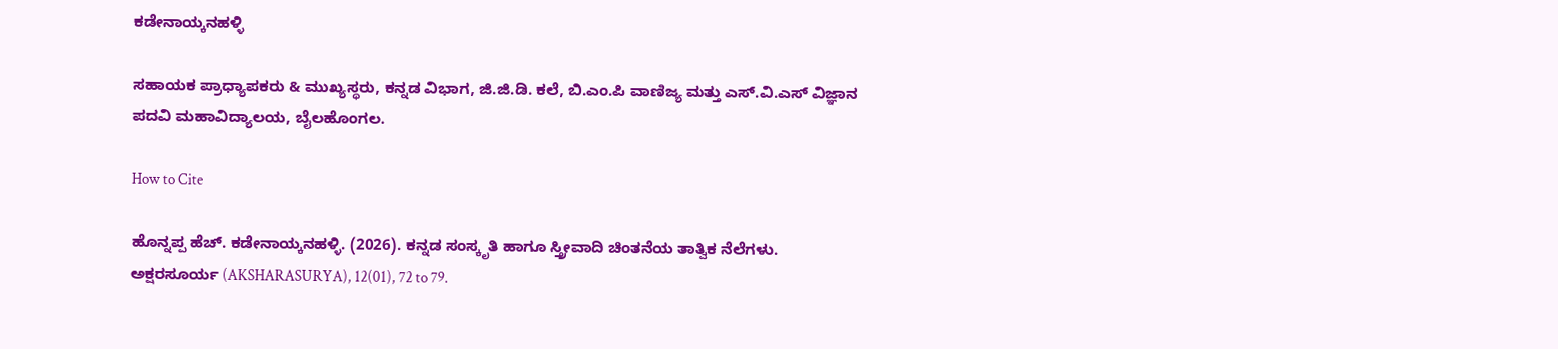ಕಡೇನಾಯ್ಕನಹಳ್ಳಿ

ಸಹಾಯಕ ಪ್ರಾಧ್ಯಾಪಕರು & ಮುಖ್ಯಸ್ಥರು, ಕನ್ನಡ ವಿಭಾಗ, ಜಿ.ಜಿ.ಡಿ. ಕಲೆ, ಬಿ.ಎಂ.ಪಿ ವಾಣಿಜ್ಯ ಮತ್ತು ಎಸ್.ವಿ.ಎಸ್ ವಿಜ್ಞಾನ ಪದವಿ ಮಹಾವಿದ್ಯಾಲಯ, ಬೈಲಹೊಂಗಲ.

How to Cite

ಹೊನ್ನಪ್ಪ ಹೆಚ್. ಕಡೇನಾಯ್ಕನಹಳ್ಳಿ. (2026). ಕನ್ನಡ ಸಂಸ್ಕೃತಿ ಹಾಗೂ ಸ್ತ್ರೀವಾದಿ ಚಿಂತನೆಯ ತಾತ್ವಿಕ ನೆಲೆಗಳು. ಅಕ್ಷರಸೂರ್ಯ (AKSHARASURYA), 12(01), 72 to 79.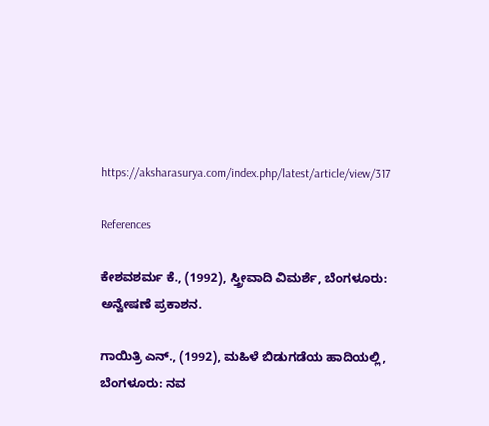https://aksharasurya.com/index.php/latest/article/view/317

References

ಕೇಶವಶರ್ಮ ಕೆ., (1992), ಸ್ತ್ರೀವಾದಿ ವಿಮರ್ಶೆ, ಬೆಂಗಳೂರು: ಅನ್ವೇಷಣೆ ಪ್ರಕಾಶನ.

ಗಾಯಿತ್ರಿ ಎನ್., (1992), ಮಹಿಳೆ ಬಿಡುಗಡೆಯ ಹಾದಿಯಲ್ಲಿ, ಬೆಂಗಳೂರು: ನವ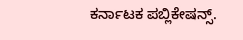ಕರ್ನಾಟಕ ಪಬ್ಲಿಕೇಷನ್ಸ್.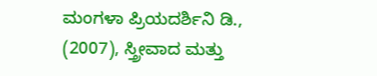ಮಂಗಳಾ ಪ್ರಿಯದರ್ಶಿನಿ ಡಿ., (2007), ಸ್ತ್ರೀವಾದ ಮತ್ತು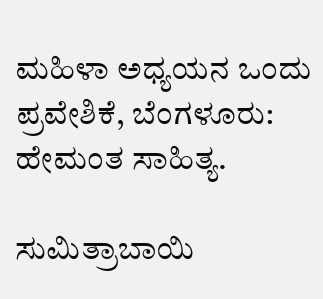ಮಹಿಳಾ ಅಧ್ಯಯನ ಒಂದು ಪ್ರವೇಶಿಕೆ, ಬೆಂಗಳೂರು: ಹೇಮಂತ ಸಾಹಿತ್ಯ.

ಸುಮಿತ್ರಾಬಾಯಿ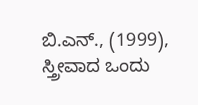ಬಿ.ಎನ್., (1999), ಸ್ತ್ರೀವಾದ ಒಂದು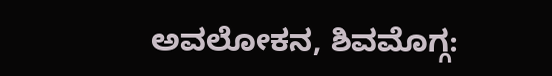ಅವಲೋಕನ, ಶಿವಮೊಗ್ಗ: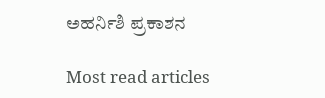ಅಹರ್ನಿಶಿ ಪ್ರಕಾಶನ

Most read articles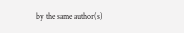by the same author(s)